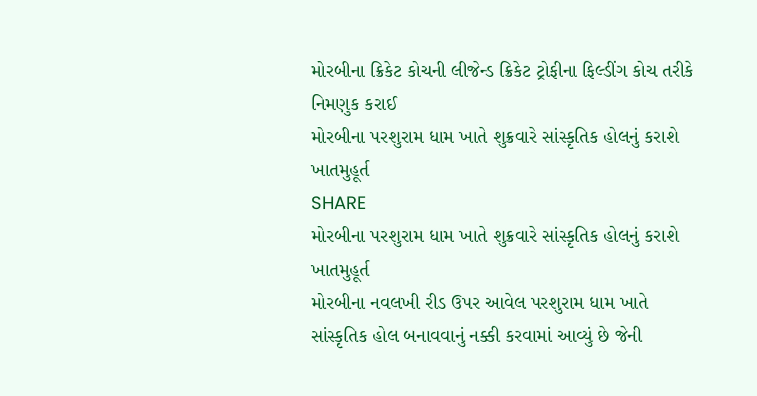મોરબીના ક્રિકેટ કોચની લીજેન્ડ ક્રિકેટ ટ્રોફીના ફિલ્ડીંગ કોચ તરીકે નિમણુક કરાઈ
મોરબીના પરશુરામ ધામ ખાતે શુક્રવારે સાંસ્કૃતિક હોલનું કરાશે ખાતમુહૂર્ત
SHARE
મોરબીના પરશુરામ ધામ ખાતે શુક્રવારે સાંસ્કૃતિક હોલનું કરાશે ખાતમુહૂર્ત
મોરબીના નવલખી રીડ ઉપર આવેલ પરશુરામ ધામ ખાતે સાંસ્કૃતિક હોલ બનાવવાનું નક્કી કરવામાં આવ્યું છે જેની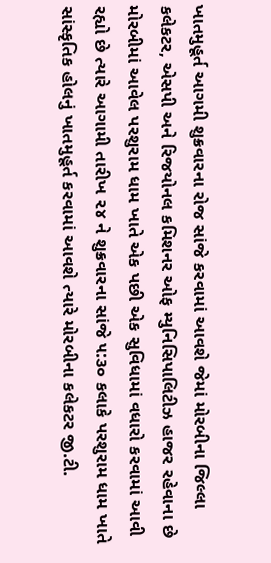ખાતમુહૂર્ત આગમી શુક્રવારના રોજ સાંજે કરવામાં આવશે જેમાં મોરબીના જિલ્લા કલેકટર, એસપી અને રિજયોનલ કમિશનર ઓફ મ્યુનિસિપાલિટીઝ હાજર રહેવાના છે
મોરબીમાં આવેલ પરશુરામ ધામ ખાતે એક પછી એક સુવિધામાં વધારો કરવામાં આવી રહ્યો છે ત્યારે આગામી તારીખ ૨૪ ને શુક્રવારના સાંજે ૫:૩૦ કલાકે પરશુરામ ધામ ખાતે સાંસ્કૃતિક હોલનું ખાતમુહૂર્ત કરવામાં આવશે ત્યારે મોરબીના કલેકટર જી.ટી.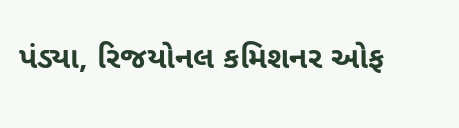પંડ્યા, રિજયોનલ કમિશનર ઓફ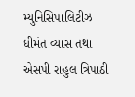મ્યુનિસિપાલિટીઝ ધીમંત વ્યાસ તથા એસપી રાહુલ ત્રિપાઠી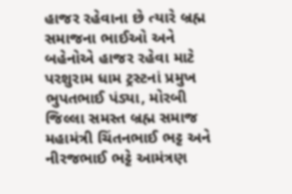હાજર રહેવાના છે ત્યારે બ્રહ્મ સમાજના ભાઈઓ અને બહેનોએ હાજર રહેવા માટે પરશુરામ ધામ ટ્રસ્ટનાં પ્રમુખ ભુપતભાઈ પંડ્યા, મોરબી જિલ્લા સમસ્ત બ્રહ્મ સમાજ મહામંત્રી ચિંતનભાઈ ભટ્ટ અને નીરજભાઈ ભટ્ટે આમંત્રણ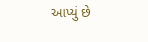આપ્યું છે